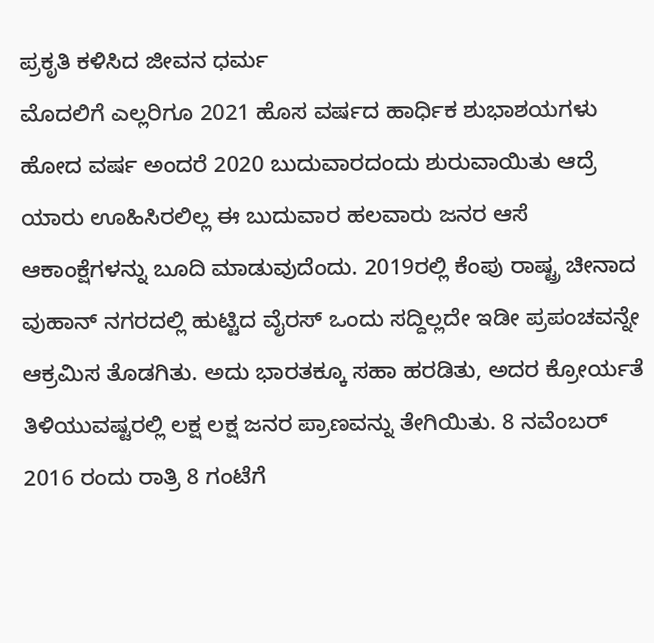ಪ್ರಕೃತಿ ಕಳಿಸಿದ ಜೀವನ ಧರ್ಮ
ಮೊದಲಿಗೆ ಎಲ್ಲರಿಗೂ 2021 ಹೊಸ ವರ್ಷದ ಹಾರ್ಧಿಕ ಶುಭಾಶಯಗಳು
ಹೋದ ವರ್ಷ ಅಂದರೆ 2020 ಬುದುವಾರದಂದು ಶುರುವಾಯಿತು ಆದ್ರೆ ಯಾರು ಊಹಿಸಿರಲಿಲ್ಲ ಈ ಬುದುವಾರ ಹಲವಾರು ಜನರ ಆಸೆ ಆಕಾಂಕ್ಷೆಗಳನ್ನು ಬೂದಿ ಮಾಡುವುದೆಂದು. 2019ರಲ್ಲಿ ಕೆಂಪು ರಾಷ್ಟ್ರ ಚೀನಾದ ವುಹಾನ್ ನಗರದಲ್ಲಿ ಹುಟ್ಟಿದ ವೈರಸ್ ಒಂದು ಸದ್ದಿಲ್ಲದೇ ಇಡೀ ಪ್ರಪಂಚವನ್ನೇ ಆಕ್ರಮಿಸ ತೊಡಗಿತು. ಅದು ಭಾರತಕ್ಕೂ ಸಹಾ ಹರಡಿತು, ಅದರ ಕ್ರೋರ್ಯತೆ ತಿಳಿಯುವಷ್ಟರಲ್ಲಿ ಲಕ್ಷ ಲಕ್ಷ ಜನರ ಪ್ರಾಣವನ್ನು ತೇಗಿಯಿತು. 8 ನವೆಂಬರ್ 2016 ರಂದು ರಾತ್ರಿ 8 ಗಂಟೆಗೆ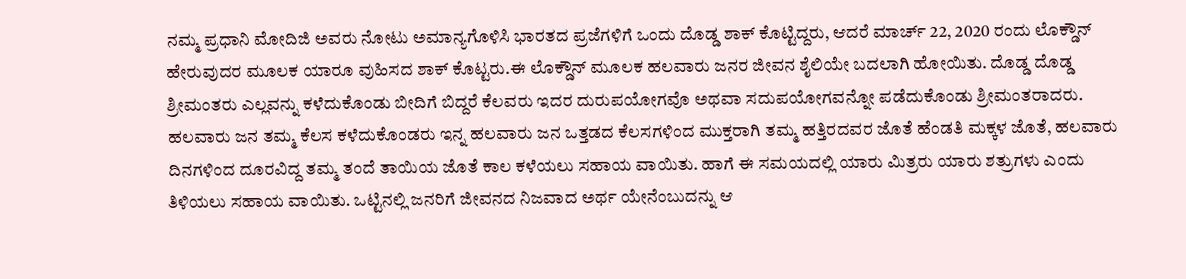ನಮ್ಮ ಪ್ರಧಾನಿ ಮೋದಿಜಿ ಅವರು ನೋಟು ಅಮಾನ್ಯಗೊಳಿಸಿ ಭಾರತದ ಪ್ರಜೆಗಳಿಗೆ ಒಂದು ದೊಡ್ಡ ಶಾಕ್ ಕೊಟ್ಟಿದ್ದರು, ಆದರೆ ಮಾರ್ಚ್ 22, 2020 ರಂದು ಲೊಕ್ಡೌನ್ ಹೇರುವುದರ ಮೂಲಕ ಯಾರೂ ವುಹಿಸದ ಶಾಕ್ ಕೊಟ್ಟರು.ಈ ಲೊಕ್ಡೌನ್ ಮೂಲಕ ಹಲವಾರು ಜನರ ಜೀವನ ಶೈಲಿಯೇ ಬದಲಾಗಿ ಹೋಯಿತು. ದೊಡ್ಡ ದೊಡ್ಡ ಶ್ರೀಮಂತರು ಎಲ್ಲವನ್ನು ಕಳೆದುಕೊಂಡು ಬೀದಿಗೆ ಬಿದ್ದರೆ ಕೆಲವರು ಇದರ ದುರುಪಯೋಗವೊ ಅಥವಾ ಸದುಪಯೋಗವನ್ನೋ ಪಡೆದುಕೊಂಡು ಶ್ರೀಮಂತರಾದರು. ಹಲವಾರು ಜನ ತಮ್ಮ ಕೆಲಸ ಕಳೆದುಕೊಂಡರು ಇನ್ನ ಹಲವಾರು ಜನ ಒತ್ತಡದ ಕೆಲಸಗಳಿಂದ ಮುಕ್ತರಾಗಿ ತಮ್ಮ ಹತ್ತಿರದವರ ಜೊತೆ ಹೆಂಡತಿ ಮಕ್ಕಳ ಜೊತೆ, ಹಲವಾರು ದಿನಗಳಿಂದ ದೂರವಿದ್ದ ತಮ್ಮ ತಂದೆ ತಾಯಿಯ ಜೊತೆ ಕಾಲ ಕಳೆಯಲು ಸಹಾಯ ವಾಯಿತು. ಹಾಗೆ ಈ ಸಮಯದಲ್ಲಿ ಯಾರು ಮಿತ್ರರು ಯಾರು ಶತ್ರುಗಳು ಎಂದು ತಿಳಿಯಲು ಸಹಾಯ ವಾಯಿತು. ಒಟ್ಟಿನಲ್ಲಿ ಜನರಿಗೆ ಜೀವನದ ನಿಜವಾದ ಅರ್ಥ ಯೇನೆಂಬುದನ್ನು ಆ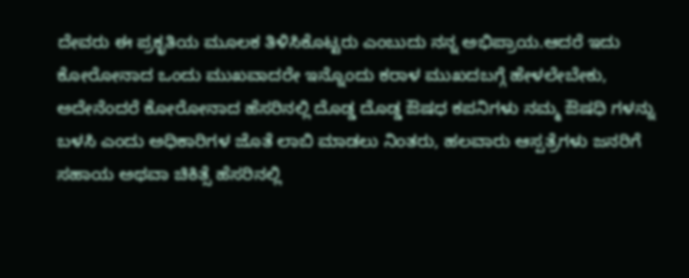ದೇವರು ಈ ಪ್ರಕೃತಿಯ ಮೂಲಕ ತಿಳಿಸಿಕೊಟ್ಟರು ಎಂಬುದು ನನ್ನ ಅಭಿಪ್ರಾಯ.ಆದರೆ ಇದು ಕೋರೋನಾದ ಒಂದು ಮುಖವಾದರೇ ಇನ್ನೊಂದು ಕರಾಳ ಮುಖದಬಗ್ಗೆ ಹೇಳಲೇಬೇಕು, ಅದೇನೆಂದರೆ ಕೋರೋನಾದ ಹೆಸರಿನಲ್ಲಿ ದೊಡ್ಡ ದೊಡ್ಡ ಔಷಧ ಕಪನಿಗಳು ನಮ್ಮ ಔಷಧಿ ಗಳನ್ನು ಬಳಸಿ ಎಂದು ಅಧಿಕಾರಿಗಳ ಜೊತೆ ಲಾಬಿ ಮಾಡಲು ನಿಂತರು, ಹಲವಾರು ಆಸ್ಪತ್ರೆಗಳು ಜನರಿಗೆ ಸಹಾಯ ಅಥವಾ ಚಿಕಿತ್ಸೆ ಹೆಸರಿನಲ್ಲಿ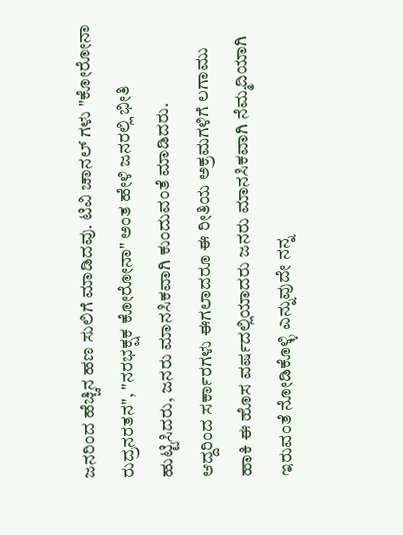ಜನರಿಂದ ಹೆಚ್ಚಿನ ಹಣ ಸುಲಿಗೆ ಮಾಡಿದವು. ಟಿವಿ ಚಾನಲ್ ಗಳು "ಕೋರೋನಾ ರುದ್ರನರತನ", "ನರಭಕ್ಷಕ ಕೋರೋನಾ" ಅಂತ ಹೇಳಿ ಜನರಲ್ಲಿ ಭೀತಿ ಹುಟ್ಟಿಸಿದರು, ಜನರು ಮಾನಸಿಕವಾಗಿ ಕುಂದುವಂತೆ ಮಾಡಿದರು.
ಆದ್ದರಿಂದ ಸರ್ಕಾರಗಳು ಈಗಲಾದರೂ ಈ ರೀತಿಯ ಅಕ್ರಮಗಳಿಗೆ ಲಗಾಮು ಹಾಕಿ ಈ ಹೊಸ ವರ್ಷದಲ್ಲಿಯಾದರು ಜನರು ಮಾನಸಿಕವಾಗಿ ನೆಮ್ಮದಿಯಾಗಿ ಇರುವಂತೆ ನೋಡಿಕೊಳ್ಳಿ ಎನ್ನುವುದೇ ನನ್ನ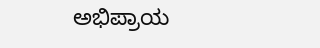ಅಭಿಪ್ರಾಯ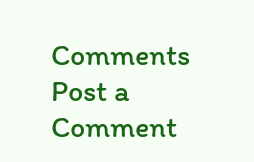Comments
Post a Comment